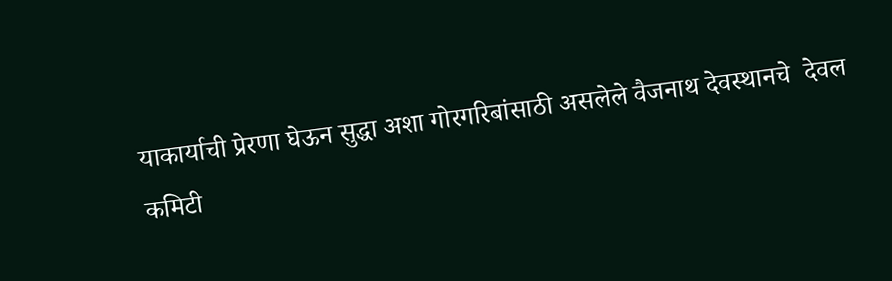याकार्याची प्रेरणा घेऊन सुद्धा अशा गोरगरिबांसाठी असलेले वैजनाथ देवस्थानचे  देवल कमिटी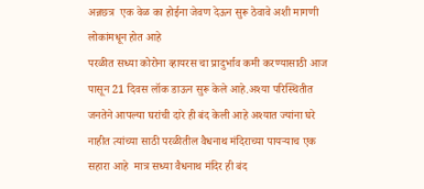अन्नछत्र  एक वेळ का होईना जेवण देऊन सुरू ठेवावे अशी मागणी  लोकांमधून होत आहे
परळीत सध्या कोरोना व्हायरस चा प्रादुर्भाव कमी करण्यासाठी आज पासून 21 दिवस लॉक डाऊन सुरू केले आहे.अश्या परिस्थितीत  जनतेने आपल्या घरांची दारे ही बंद केली आहे अश्यात ज्यांना घरे नाहीत त्यांच्या साठी परळीतील वैधनाथ मंदिराच्या पायऱ्याच एक सहारा आहे  मात्र सध्या वैधनाथ मंदिर ही बंद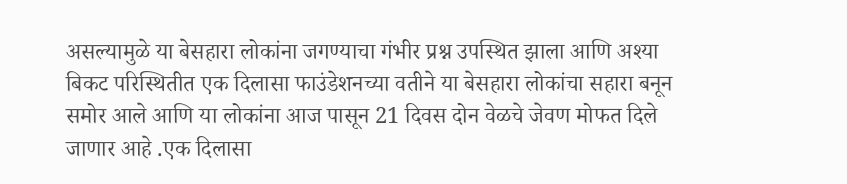असल्यामुळे या बेसहारा लोकांना जगण्याचा गंभीर प्रश्न उपस्थित झाला आणि अश्या बिकट परिस्थितीत एक दिलासा फाउंडेशनच्या वतीने या बेसहारा लोकांचा सहारा बनून समोर आले आणि या लोकांना आज पासून 21 दिवस दोन वेळचे जेवण मोफत दिले जाणार आहे .एक दिलासा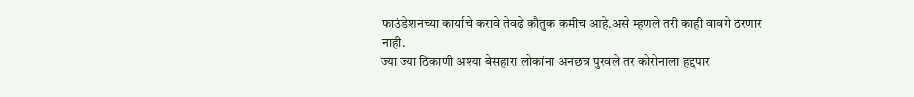फाउंडेशनच्या कार्याचे करावे तेवढे कौतुक कमीच आहे.असे म्हणले तरी काही वावगे ठरणार नाही.
ज्या ज्या ठिकाणी अश्या बेसहारा लोकांना अनछत्र पुरवले तर कोरोनाला हद्दपार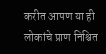करीत आपण या ही लोकांचे प्राण निश्चित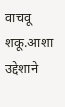वाचवू शकू.आशा उद्देशाने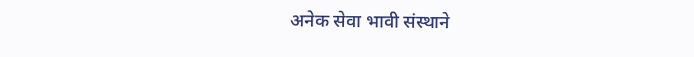अनेक सेवा भावी संस्थाने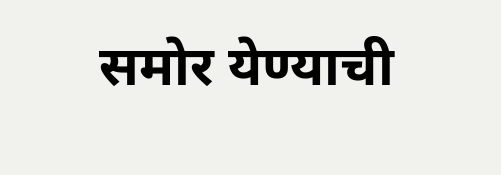समोर येण्याची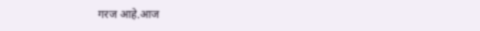गरज आहे.आज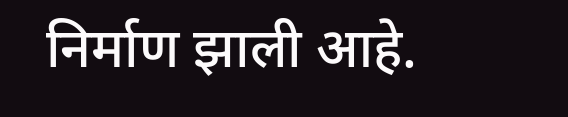निर्माण झाली आहे.